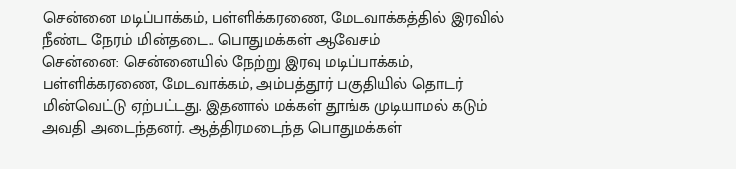சென்னை மடிப்பாக்கம், பள்ளிக்கரணை, மேடவாக்கத்தில் இரவில் நீண்ட நேரம் மின்தடை.. பொதுமக்கள் ஆவேசம்
சென்னை: சென்னையில் நேற்று இரவு மடிப்பாக்கம், பள்ளிக்கரணை, மேடவாக்கம், அம்பத்தூர் பகுதியில் தொடர் மின்வெட்டு ஏற்பட்டது. இதனால் மக்கள் தூங்க முடியாமல் கடும் அவதி அடைந்தனர். ஆத்திரமடைந்த பொதுமக்கள்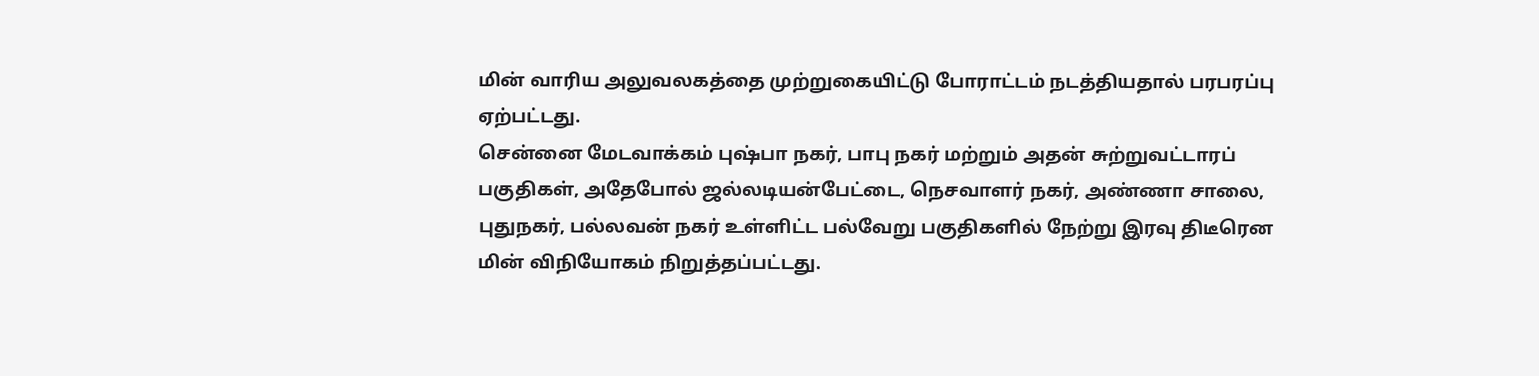மின் வாரிய அலுவலகத்தை முற்றுகையிட்டு போராட்டம் நடத்தியதால் பரபரப்பு ஏற்பட்டது.
சென்னை மேடவாக்கம் புஷ்பா நகர், பாபு நகர் மற்றும் அதன் சுற்றுவட்டாரப் பகுதிகள், அதேபோல் ஜல்லடியன்பேட்டை, நெசவாளர் நகர், அண்ணா சாலை, புதுநகர், பல்லவன் நகர் உள்ளிட்ட பல்வேறு பகுதிகளில் நேற்று இரவு திடீரென மின் விநியோகம் நிறுத்தப்பட்டது.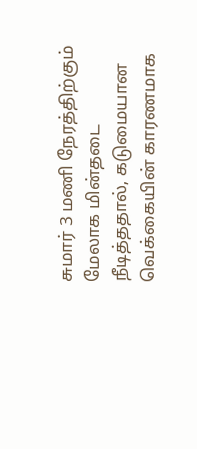சுமார் 3 மணி நேரத்திற்கும் மேலாக மின்தடை நீடித்ததால், கடுமையான வெக்கையின் காரணமாக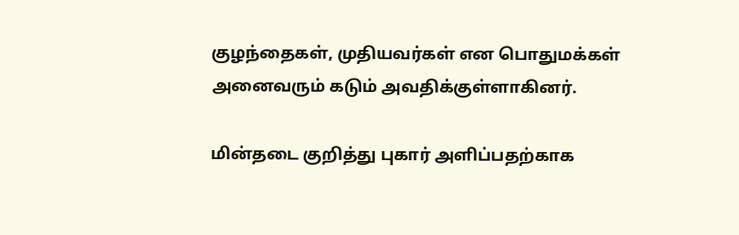குழந்தைகள், முதியவர்கள் என பொதுமக்கள் அனைவரும் கடும் அவதிக்குள்ளாகினர்.

மின்தடை குறித்து புகார் அளிப்பதற்காக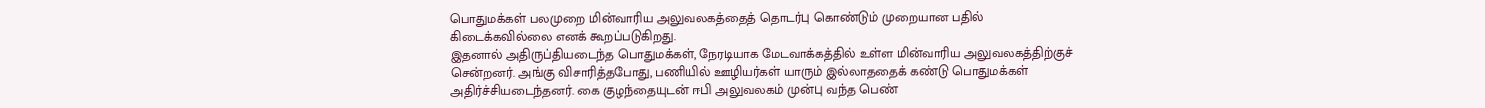பொதுமக்கள் பலமுறை மின்வாரிய அலுவலகத்தைத் தொடர்பு கொண்டும் முறையான பதில் கிடைக்கவில்லை எனக் கூறப்படுகிறது.
இதனால் அதிருப்தியடைந்த பொதுமக்கள், நேரடியாக மேடவாக்கத்தில் உள்ள மின்வாரிய அலுவலகத்திற்குச் சென்றனர். அங்கு விசாரித்தபோது, பணியில் ஊழியர்கள் யாரும் இல்லாததைக் கண்டு பொதுமக்கள் அதிர்ச்சியடைந்தனர். கை குழந்தையுடன் ஈபி அலுவலகம் முன்பு வந்த பெண்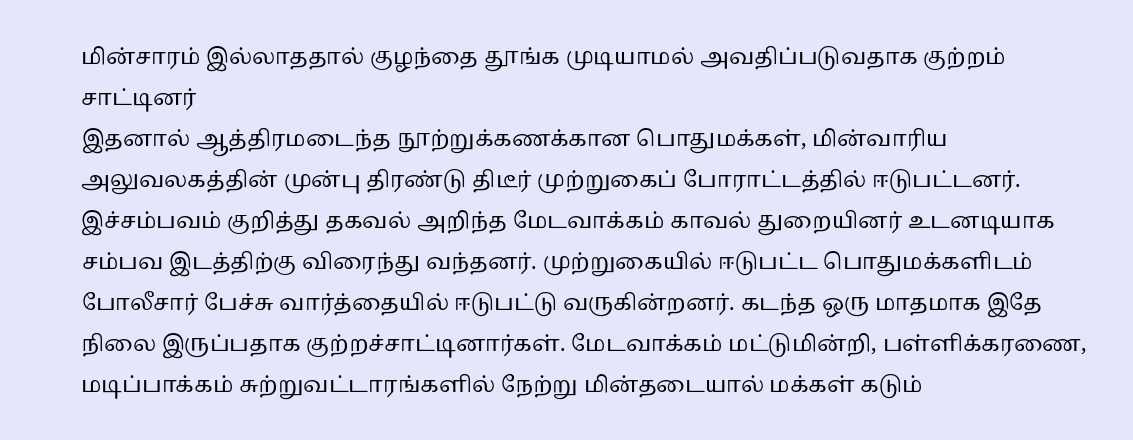மின்சாரம் இல்லாததால் குழந்தை தூங்க முடியாமல் அவதிப்படுவதாக குற்றம் சாட்டினர்
இதனால் ஆத்திரமடைந்த நூற்றுக்கணக்கான பொதுமக்கள், மின்வாரிய அலுவலகத்தின் முன்பு திரண்டு திடீர் முற்றுகைப் போராட்டத்தில் ஈடுபட்டனர். இச்சம்பவம் குறித்து தகவல் அறிந்த மேடவாக்கம் காவல் துறையினர் உடனடியாக சம்பவ இடத்திற்கு விரைந்து வந்தனர். முற்றுகையில் ஈடுபட்ட பொதுமக்களிடம் போலீசார் பேச்சு வார்த்தையில் ஈடுபட்டு வருகின்றனர். கடந்த ஒரு மாதமாக இதே நிலை இருப்பதாக குற்றச்சாட்டினார்கள். மேடவாக்கம் மட்டுமின்றி, பள்ளிக்கரணை, மடிப்பாக்கம் சுற்றுவட்டாரங்களில் நேற்று மின்தடையால் மக்கள் கடும்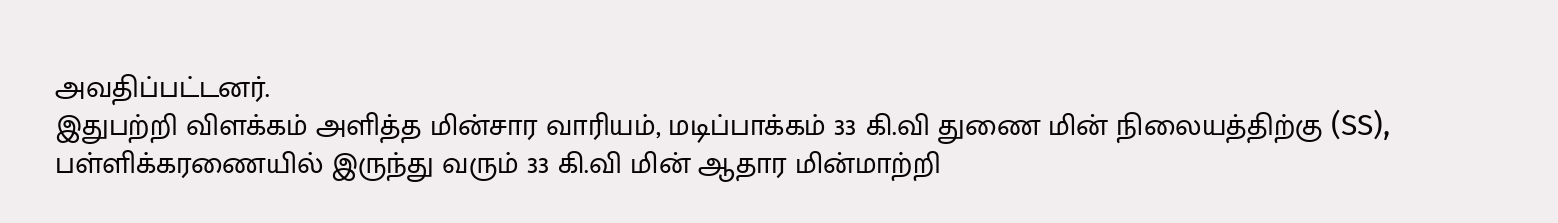அவதிப்பட்டனர்.
இதுபற்றி விளக்கம் அளித்த மின்சார வாரியம், மடிப்பாக்கம் 33 கி.வி துணை மின் நிலையத்திற்கு (SS), பள்ளிக்கரணையில் இருந்து வரும் 33 கி.வி மின் ஆதார மின்மாற்றி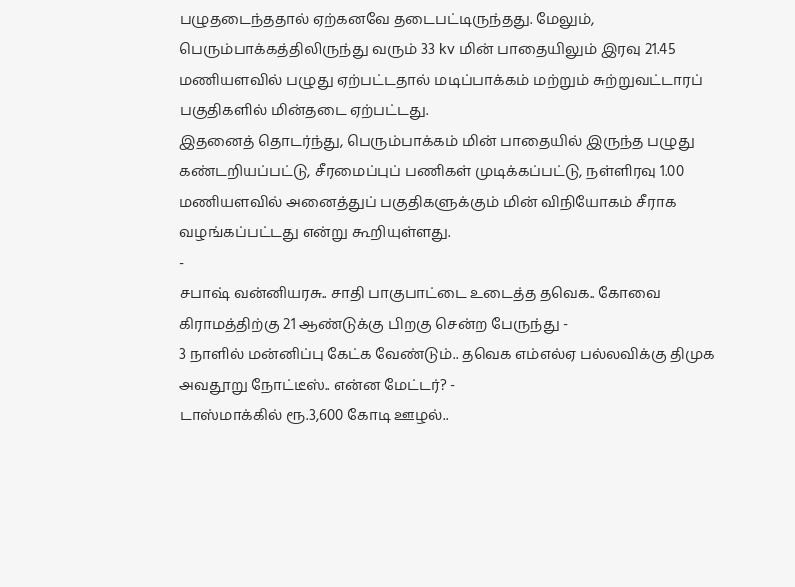பழுதடைந்ததால் ஏற்கனவே தடைபட்டிருந்தது. மேலும், பெரும்பாக்கத்திலிருந்து வரும் 33 kv மின் பாதையிலும் இரவு 21.45 மணியளவில் பழுது ஏற்பட்டதால் மடிப்பாக்கம் மற்றும் சுற்றுவட்டாரப் பகுதிகளில் மின்தடை ஏற்பட்டது.
இதனைத் தொடர்ந்து, பெரும்பாக்கம் மின் பாதையில் இருந்த பழுது கண்டறியப்பட்டு, சீரமைப்புப் பணிகள் முடிக்கப்பட்டு, நள்ளிரவு 1.00 மணியளவில் அனைத்துப் பகுதிகளுக்கும் மின் விநியோகம் சீராக வழங்கப்பட்டது என்று கூறியுள்ளது.
-
சபாஷ் வன்னியரசு.. சாதி பாகுபாட்டை உடைத்த தவெக.. கோவை கிராமத்திற்கு 21 ஆண்டுக்கு பிறகு சென்ற பேருந்து -
3 நாளில் மன்னிப்பு கேட்க வேண்டும்.. தவெக எம்எல்ஏ பல்லவிக்கு திமுக அவதூறு நோட்டீஸ்.. என்ன மேட்டர்? -
டாஸ்மாக்கில் ரூ.3,600 கோடி ஊழல்..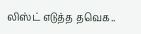லிஸ்ட் எடுத்த தவெக..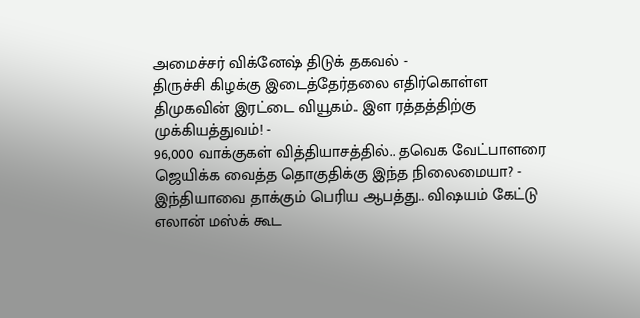அமைச்சர் விக்னேஷ் திடுக் தகவல் -
திருச்சி கிழக்கு இடைத்தேர்தலை எதிர்கொள்ள திமுகவின் இரட்டை வியூகம்.. இள ரத்தத்திற்கு முக்கியத்துவம்! -
96,000 வாக்குகள் வித்தியாசத்தில்.. தவெக வேட்பாளரை ஜெயிக்க வைத்த தொகுதிக்கு இந்த நிலைமையா? -
இந்தியாவை தாக்கும் பெரிய ஆபத்து.. விஷயம் கேட்டு எலான் மஸ்க் கூட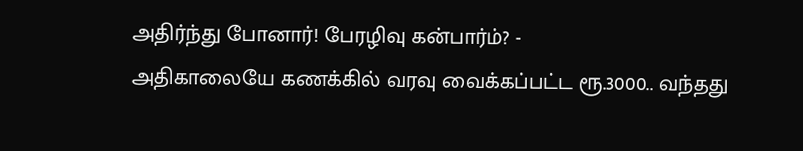அதிர்ந்து போனார்! பேரழிவு கன்பார்ம்? -
அதிகாலையே கணக்கில் வரவு வைக்கப்பட்ட ரூ.3000.. வந்தது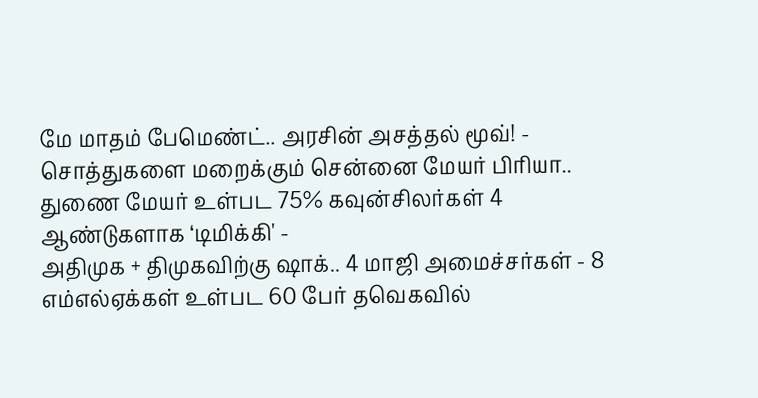மே மாதம் பேமெண்ட்.. அரசின் அசத்தல் மூவ்! -
சொத்துகளை மறைக்கும் சென்னை மேயர் பிரியா.. துணை மேயர் உள்பட 75% கவுன்சிலர்கள் 4 ஆண்டுகளாக ‘டிமிக்கி' -
அதிமுக + திமுகவிற்கு ஷாக்.. 4 மாஜி அமைச்சர்கள் - 8 எம்எல்ஏக்கள் உள்பட 60 பேர் தவெகவில்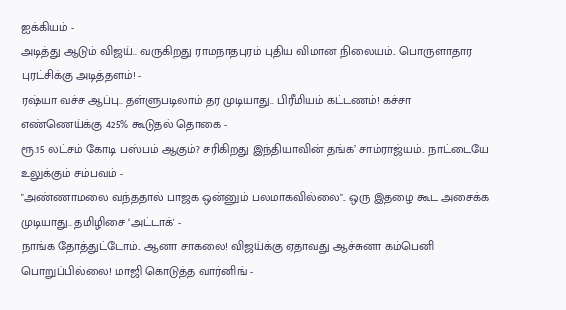ஐக்கியம் -
அடித்து ஆடும் விஜய்.. வருகிறது ராமநாதபுரம் புதிய விமான நிலையம்.. பொருளாதார புரட்சிக்கு அடித்தளம்! -
ரஷ்யா வச்ச ஆப்பு.. தள்ளுபடிலாம் தர முடியாது.. பிரீமியம் கட்டணம்! கச்சா எண்ணெய்க்கு 425% கூடுதல் தொகை -
ரூ.15 லட்சம் கோடி பஸ்பம் ஆகும்? சரிகிறது இந்தியாவின் தங்க’ சாம்ராஜ்யம்.. நாட்டையே உலுக்கும் சம்பவம் -
"அண்ணாமலை வந்ததால் பாஜக ஒன்னும் பலமாகவில்லை".. ஒரு இதழை கூட அசைக்க முடியாது.. தமிழிசை ‘அட்டாக்' -
நாங்க தோத்துட்டோம்.. ஆனா சாகலை! விஜய்க்கு ஏதாவது ஆச்சுனா கம்பெனி பொறுப்பில்லை! மாஜி கொடுத்த வார்னிங் -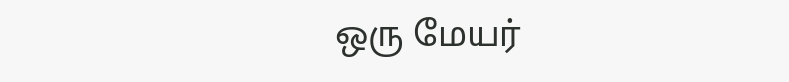ஒரு மேயர்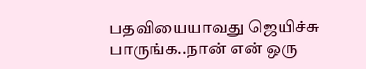பதவியையாவது ஜெயிச்சு பாருங்க..நான் என் ஒரு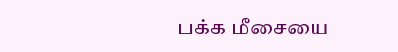பக்க மீசையை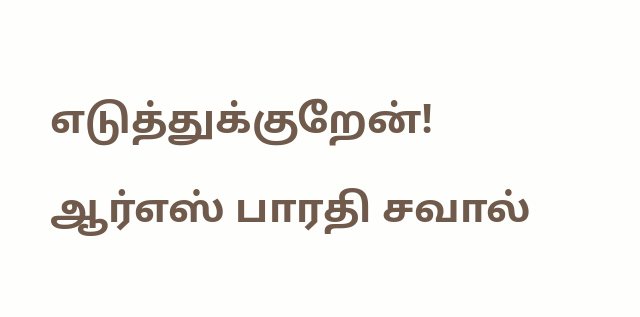எடுத்துக்குறேன்! ஆர்எஸ் பாரதி சவால்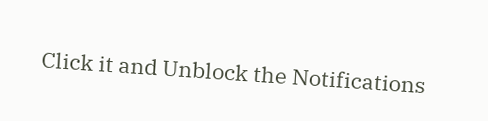Click it and Unblock the Notifications